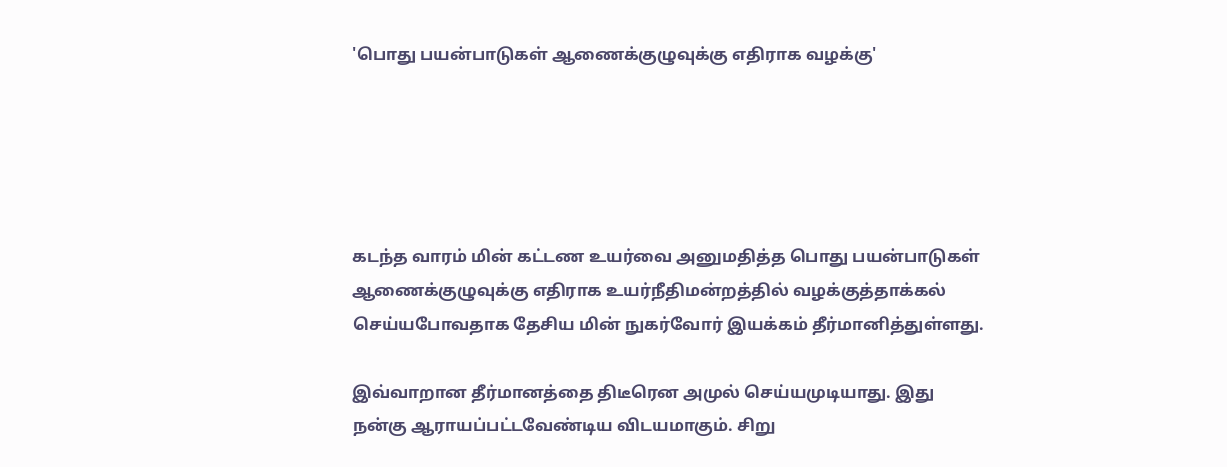'பொது பயன்பாடுகள் ஆணைக்குழுவுக்கு எதிராக வழக்கு'





கடந்த வாரம் மின் கட்டண உயர்வை அனுமதித்த பொது பயன்பாடுகள் ஆணைக்குழுவுக்கு எதிராக உயர்நீதிமன்றத்தில் வழக்குத்தாக்கல் செய்யபோவதாக தேசிய மின் நுகர்வோர் இயக்கம் தீர்மானித்துள்ளது.

இவ்வாறான தீர்மானத்தை திடீரென அமுல் செய்யமுடியாது. இது நன்கு ஆராயப்பட்டவேண்டிய விடயமாகும். சிறு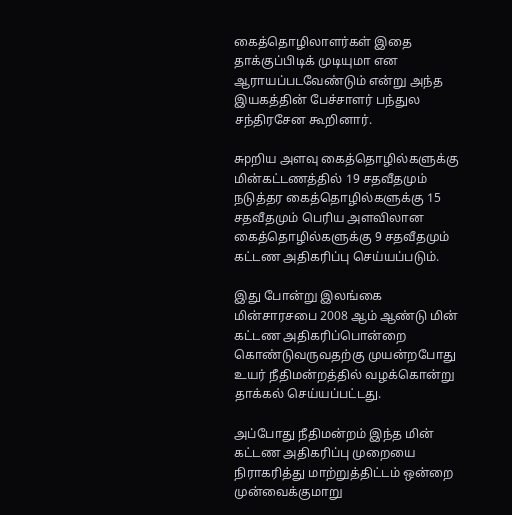கைத்தொழிலாளர்கள் இதை தாக்குப்பிடிக் முடியுமா என ஆராயப்படவேண்டும் என்று அந்த இயகத்தின் பேச்சாளர் பந்துல சந்திரசேன கூறினார்.

சுpறிய அளவு கைத்தொழில்களுக்கு மின்கட்டணத்தில் 19 சதவீதமும் நடுத்தர கைத்தொழில்களுக்கு 15 சதவீதமும் பெரிய அளவிலான கைத்தொழில்களுக்கு 9 சதவீதமும் கட்டண அதிகரிப்பு செய்யப்படும்.

இது போன்று இலங்கை மின்சாரசபை 2008 ஆம் ஆண்டு மின் கட்டண அதிகரிப்பொன்றை கொண்டுவருவதற்கு முயன்றபோது உயர் நீதிமன்றத்தில் வழக்கொன்று தாக்கல் செய்யப்பட்டது.

அப்போது நீதிமன்றம் இந்த மின் கட்டண அதிகரிப்பு முறையை நிராகரித்து மாற்றுத்திட்டம் ஒன்றை முன்வைக்குமாறு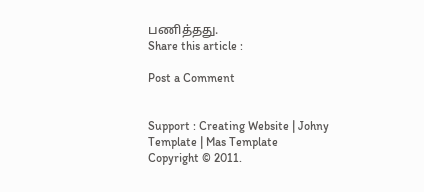பணித்தது.
Share this article :

Post a Comment


Support : Creating Website | Johny Template | Mas Template
Copyright © 2011.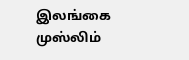இலங்கை முஸ்லிம்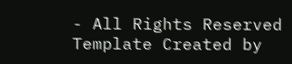- All Rights Reserved
Template Created by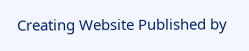Creating Website Published by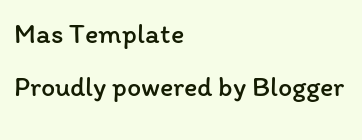Mas Template
Proudly powered by Blogger